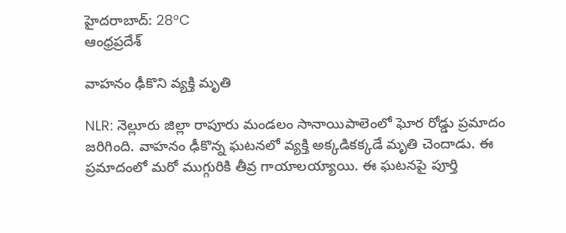హైదరాబాద్: 28°C
ఆంధ్రప్రదేశ్

వాహనం ఢీకొని వ్యక్తి మృతి

NLR: నెల్లూరు జిల్లా రాపూరు మండలం సానాయిపాలెంలో ఘోర రోడ్డు ప్రమాదం జరిగింది. వాహనం ఢీకొన్న ఘటనలో వ్యక్తి అక్కడికక్కడే మృతి చెందాడు. ఈ ప్రమాదంలో మరో ముగ్గురికి తీవ్ర గాయాలయ్యాయి. ఈ ఘటనపై పూర్తి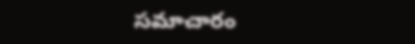సమాచారం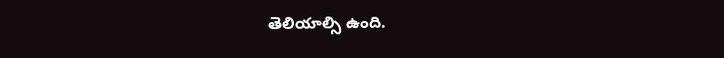తెలియాల్సి ఉంది.